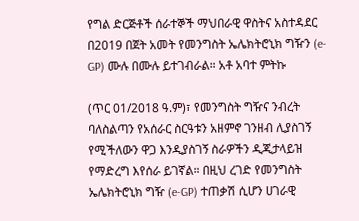የግል ድርጅቶች ሰራተኞች ማህበራዊ ዋስትና አስተዳደር በ2019 በጀት አመት የመንግስት ኤሌክትሮኒክ ግዥን (e-GP) ሙሉ በሙሉ ይተገብራል። አቶ አባተ ምትኩ

(ጥር 01/2018 ዓ.ም)፣ የመንግስት ግዥና ንብረት ባለስልጣን የአሰራር ስርዓቱን አዘምኖ ገንዘብ ሊያስገኝ የሚችለውን ዋጋ እንዲያስገኝ ስራዎችን ዲጂታላይዝ የማድረግ እየሰራ ይገኛል። በዚህ ረገድ የመንግስት ኤሌክትሮኒክ ግዥ (e-GP) ተጠቃሽ ሲሆን ሀገራዊ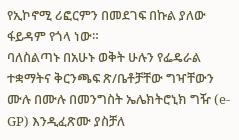የኢኮኖሚ ሪፎርምን በመደገፍ በኩል ያለው ፋይዳም የጎላ ነው።
ባለስልጣኑ በአሁኑ ወቅት ሁሉን የፌዴራል ተቋማትና ቅርንጫፍ ጽ/ቤቶቻቸው ግዣቸውን ሙሉ በሙሉ በመንግስት ኤሌክትሮኒክ ግዥ (e-GP) እንዲፈጽሙ ያስቻለ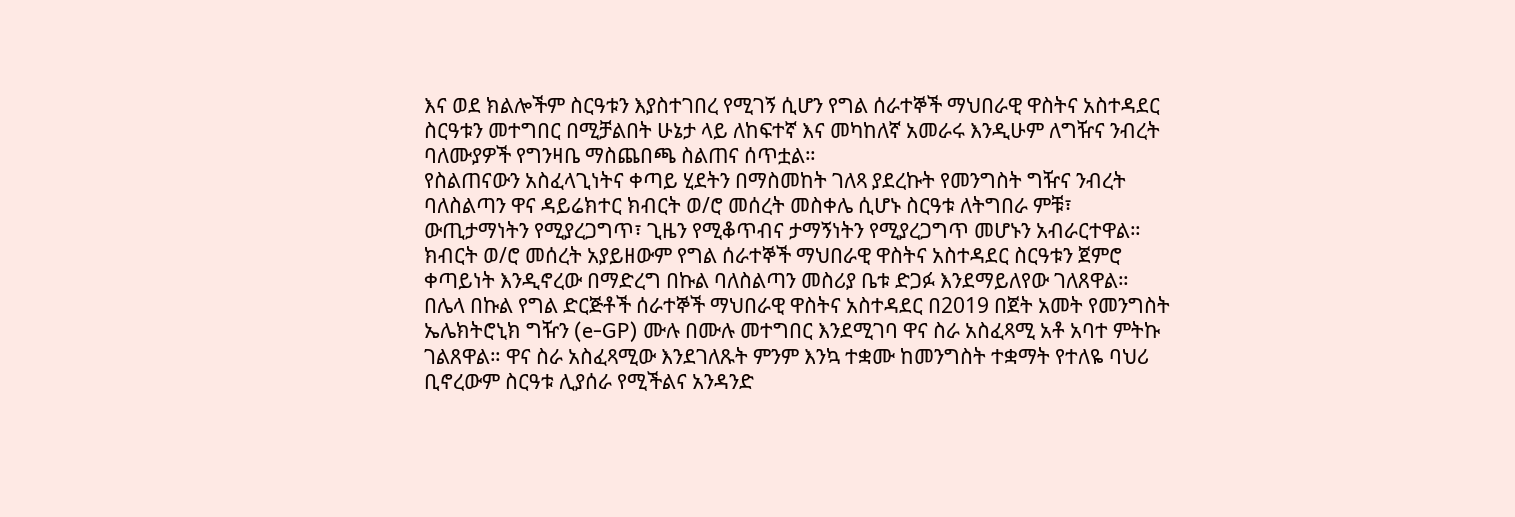እና ወደ ክልሎችም ስርዓቱን እያስተገበረ የሚገኝ ሲሆን የግል ሰራተኞች ማህበራዊ ዋስትና አስተዳደር ስርዓቱን መተግበር በሚቻልበት ሁኔታ ላይ ለከፍተኛ እና መካከለኛ አመራሩ እንዲሁም ለግዥና ንብረት ባለሙያዎች የግንዛቤ ማስጨበጫ ስልጠና ሰጥቷል።
የስልጠናውን አስፈላጊነትና ቀጣይ ሂደትን በማስመከት ገለጻ ያደረኩት የመንግስት ግዥና ንብረት ባለስልጣን ዋና ዳይሬክተር ክብርት ወ/ሮ መሰረት መስቀሌ ሲሆኑ ስርዓቱ ለትግበራ ምቹ፣ ውጢታማነትን የሚያረጋግጥ፣ ጊዜን የሚቆጥብና ታማኝነትን የሚያረጋግጥ መሆኑን አብራርተዋል። ክብርት ወ/ሮ መሰረት አያይዘውም የግል ሰራተኞች ማህበራዊ ዋስትና አስተዳደር ስርዓቱን ጀምሮ ቀጣይነት እንዲኖረው በማድረግ በኩል ባለስልጣን መስሪያ ቤቱ ድጋፉ እንደማይለየው ገለጸዋል።
በሌላ በኩል የግል ድርጅቶች ሰራተኞች ማህበራዊ ዋስትና አስተዳደር በ2019 በጀት አመት የመንግስት ኤሌክትሮኒክ ግዥን (e-GP) ሙሉ በሙሉ መተግበር እንደሚገባ ዋና ስራ አስፈጻሚ አቶ አባተ ምትኩ ገልጸዋል። ዋና ስራ አስፈጻሚው እንደገለጹት ምንም እንኳ ተቋሙ ከመንግስት ተቋማት የተለዬ ባህሪ ቢኖረውም ስርዓቱ ሊያሰራ የሚችልና አንዳንድ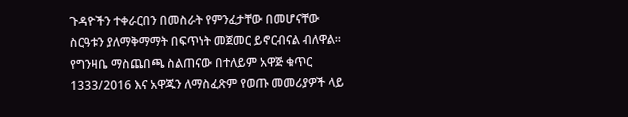ጉዳዮችን ተቀራርበን በመስራት የምንፈታቸው በመሆናቸው ስርዓቱን ያለማቅማማት በፍጥነት መጀመር ይኖርብናል ብለዋል።
የግንዛቤ ማስጨበጫ ስልጠናው በተለይም አዋጅ ቁጥር 1333/2016 እና አዋጁን ለማስፈጽም የወጡ መመሪያዎች ላይ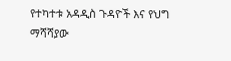የተካተቱ አዳዲስ ጉዳዮች እና የህግ ማሻሻያው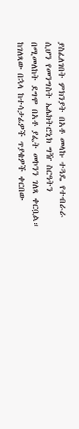ያስፈለገበት ምክንያት በአቶ መላኩ ተጓዴ የተብራራ ሲሆን የመንግስት ኤሌክትሮኒክ ግዥ ስርዓትን በሚመለከት ደግሞ በአቶ ያፌት መኮንን ገለጻ ቀርቧል።
ከገለጻው በኋላ ከተሳታፊዎች ጥያቄዎች ቀርበው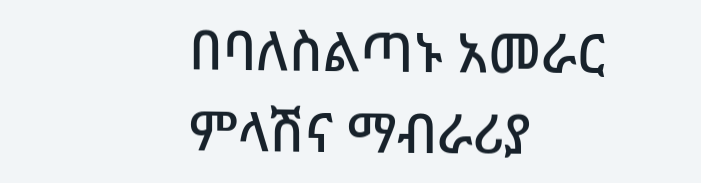በባለስልጣኑ አመራር ምላሽና ማብራሪያ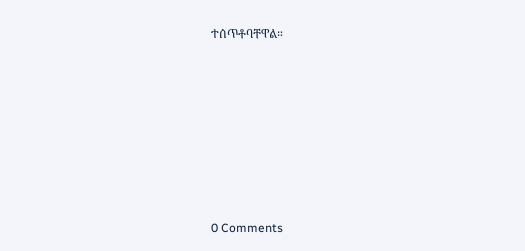ተሰጥቶባቸዋል።








0 Comments